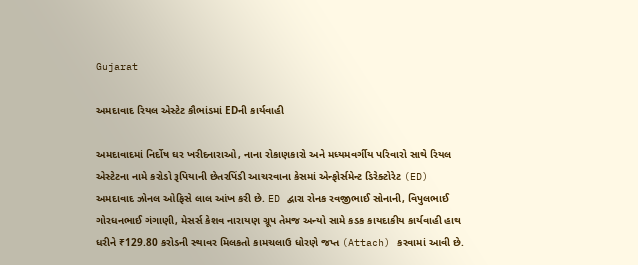Gujarat

અમદાવાદ રિયલ એસ્ટેટ કૌભાંડમાં EDની કાર્યવાહી

અમદાવાદમાં નિર્દોષ ઘર ખરીદનારાઓ, નાના રોકાણકારો અને મધ્યમવર્ગીય પરિવારો સાથે રિયલ એસ્ટેટના નામે કરોડો રૂપિયાની છેતરપિંડી આચરવાના કેસમાં એન્ફોર્સમેન્ટ ડિરેક્ટોરેટ (ED) અમદાવાદ ઝોનલ ઓફિસે લાલ આંખ કરી છે. ED દ્વારા રોનક રવજીભાઈ સોનાની, વિપુલભાઈ ગોરધનભાઈ ગંગાણી, મેસર્સ કેશવ નારાયણ ગ્રૂપ તેમજ અન્યો સામે કડક કાયદાકીય કાર્યવાહી હાથ ધરીને ₹129.80 કરોડની સ્થાવર મિલકતો કામચલાઉ ધોરણે જપ્ત (Attach) કરવામાં આવી છે.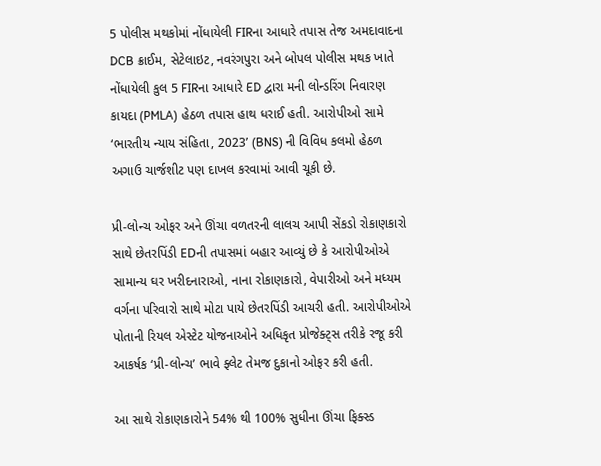5 પોલીસ મથકોમાં નોંધાયેલી FIRના આધારે તપાસ તેજ અમદાવાદના DCB ક્રાઈમ, સેટેલાઇટ, નવરંગપુરા અને બોપલ પોલીસ મથક ખાતે નોંધાયેલી કુલ 5 FIRના આધારે ED દ્વારા મની લોન્ડરિંગ નિવારણ કાયદા (PMLA) હેઠળ તપાસ હાથ ધરાઈ હતી. આરોપીઓ સામે ‘ભારતીય ન્યાય સંહિતા, 2023’ (BNS) ની વિવિધ કલમો હેઠળ અગાઉ ચાર્જશીટ પણ દાખલ કરવામાં આવી ચૂકી છે.

પ્રી-લોન્ચ ઓફર અને ઊંચા વળતરની લાલચ આપી સેંકડો રોકાણકારો સાથે છેતરપિંડી EDની તપાસમાં બહાર આવ્યું છે કે આરોપીઓએ સામાન્ય ઘર ખરીદનારાઓ, નાના રોકાણકારો, વેપારીઓ અને મધ્યમ વર્ગના પરિવારો સાથે મોટા પાયે છેતરપિંડી આચરી હતી. આરોપીઓએ પોતાની રિયલ એસ્ટેટ યોજનાઓને અધિકૃત પ્રોજેક્ટ્સ તરીકે રજૂ કરી આકર્ષક ‘પ્રી-લોન્ચ’ ભાવે ફ્લેટ તેમજ દુકાનો ઓફર કરી હતી.

આ સાથે રોકાણકારોને 54% થી 100% સુધીના ઊંચા ફિક્સ્ડ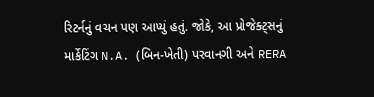રિટર્નનું વચન પણ આપ્યું હતું. જોકે, આ પ્રોજેક્ટ્સનું માર્કેટિંગ N.A. (બિન-ખેતી) પરવાનગી અને RERA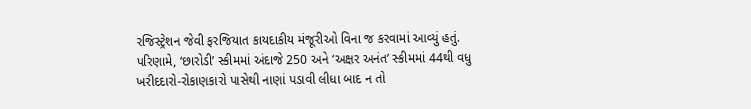રજિસ્ટ્રેશન જેવી ફરજિયાત કાયદાકીય મંજૂરીઓ વિના જ કરવામાં આવ્યું હતું. પરિણામે, ‘છારોડી’ સ્કીમમાં અંદાજે 250 અને ‘અક્ષર અનંત’ સ્કીમમાં 44થી વધુ ખરીદદારો-રોકાણકારો પાસેથી નાણાં પડાવી લીધા બાદ ન તો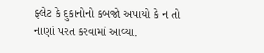ફ્લેટ કે દુકાનોનો કબજો અપાયો કે ન તો નાણાં પરત કરવામાં આવ્યા.